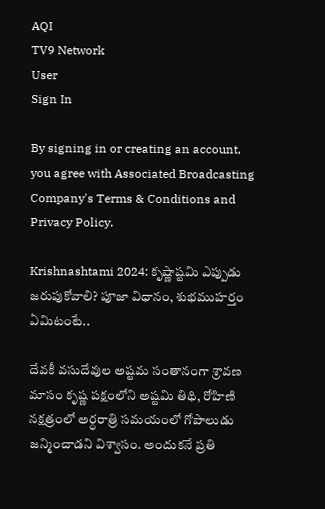AQI
TV9 Network
User
Sign In

By signing in or creating an account, you agree with Associated Broadcasting Company's Terms & Conditions and Privacy Policy.

Krishnashtami 2024: కృష్ణాష్టమి ఎప్పుడు జరుపుకోవాలి? పూజా విధానం, శుభముహర్తం ఏమిటంటే..

దేవకీ వసుదేవుల అష్టమ సంతానంగా శ్రావణ మాసం కృష్ణ పక్షంలోని అష్టమి తిథి, రోహిణి నక్షత్రంలో అర్ధరాత్రి సమయంలో గోపాలుడు జన్మించాడని విశ్వాసం. అందుకనే ప్రతి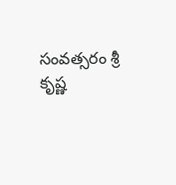సంవత్సరం శ్రీ కృష్ణ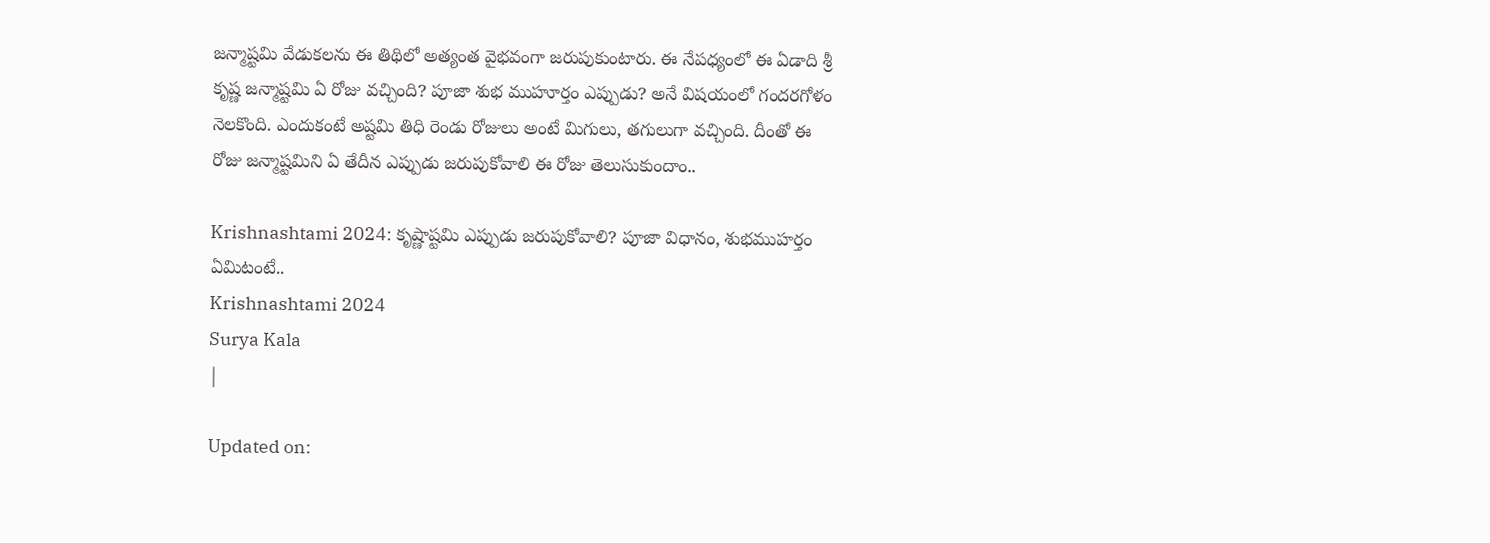జన్మాష్టమి వేడుకలను ఈ తిథిలో అత్యంత వైభవంగా జరుపుకుంటారు. ఈ నేపధ్యంలో ఈ ఏడాది శ్రీ కృష్ణ జన్మాష్టమి ఏ రోజు వచ్చింది? పూజా శుభ ముహూర్తం ఎప్పుడు? అనే విషయంలో గందరగోళం నెలకొంది. ఎందుకంటే అష్టమి తిధి రెండు రోజులు అంటే మిగులు, తగులుగా వచ్చింది. దీంతో ఈ రోజు జన్మాష్టమిని ఏ తేదీన ఎప్పుడు జరుపుకోవాలి ఈ రోజు తెలుసుకుందాం..

Krishnashtami 2024: కృష్ణాష్టమి ఎప్పుడు జరుపుకోవాలి? పూజా విధానం, శుభముహర్తం ఏమిటంటే..
Krishnashtami 2024
Surya Kala
|

Updated on: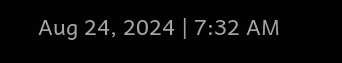Aug 24, 2024 | 7:32 AM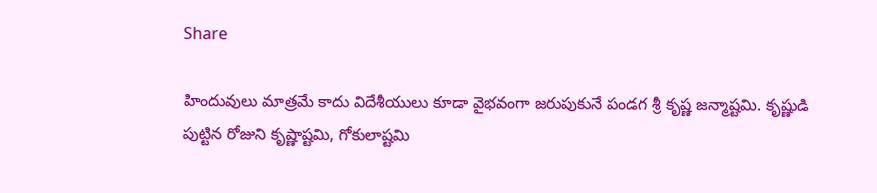Share

హిందువులు మాత్రమే కాదు విదేశీయులు కూడా వైభవంగా జరుపుకునే పండగ శ్రీ కృష్ణ జన్మాష్టమి. కృష్ణుడి పుట్టిన రోజుని కృష్ణాష్టమి, గోకులాష్టమి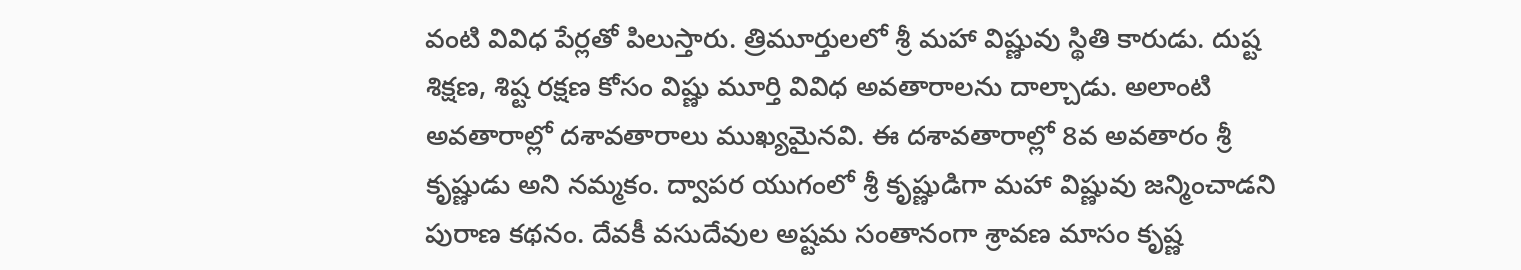వంటి వివిధ పేర్లతో పిలుస్తారు. త్రిమూర్తులలో శ్రీ మహా విష్ణువు స్థితి కారుడు. దుష్ట శిక్షణ, శిష్ట రక్షణ కోసం విష్ణు మూర్తి వివిధ అవతారాలను దాల్చాడు. అలాంటి అవతారాల్లో దశావతారాలు ముఖ్యమైనవి. ఈ దశావతారాల్లో 8వ అవతారం శ్రీ కృష్ణుడు అని నమ్మకం. ద్వాపర యుగంలో శ్రీ కృష్ణుడిగా మహా విష్ణువు జన్మించాడని పురాణ కథనం. దేవకీ వసుదేవుల అష్టమ సంతానంగా శ్రావణ మాసం కృష్ణ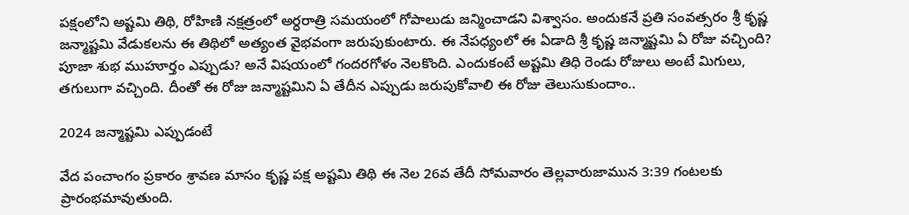పక్షంలోని అష్టమి తిథి, రోహిణి నక్షత్రంలో అర్ధరాత్రి సమయంలో గోపాలుడు జన్మించాడని విశ్వాసం. అందుకనే ప్రతి సంవత్సరం శ్రీ కృష్ణ జన్మాష్టమి వేడుకలను ఈ తిథిలో అత్యంత వైభవంగా జరుపుకుంటారు. ఈ నేపధ్యంలో ఈ ఏడాది శ్రీ కృష్ణ జన్మాష్టమి ఏ రోజు వచ్చింది? పూజా శుభ ముహూర్తం ఎప్పుడు? అనే విషయంలో గందరగోళం నెలకొంది. ఎందుకంటే అష్టమి తిధి రెండు రోజులు అంటే మిగులు, తగులుగా వచ్చింది. దీంతో ఈ రోజు జన్మాష్టమిని ఏ తేదీన ఎప్పుడు జరుపుకోవాలి ఈ రోజు తెలుసుకుందాం..

2024 జన్మాష్టమి ఎప్పుడంటే

వేద పంచాంగం ప్రకారం శ్రావణ మాసం కృష్ణ పక్ష అష్టమి తిథి ఈ నెల 26వ తేదీ సోమవారం తెల్లవారుజామున 3:39 గంటలకు ప్రారంభమావుతుంది.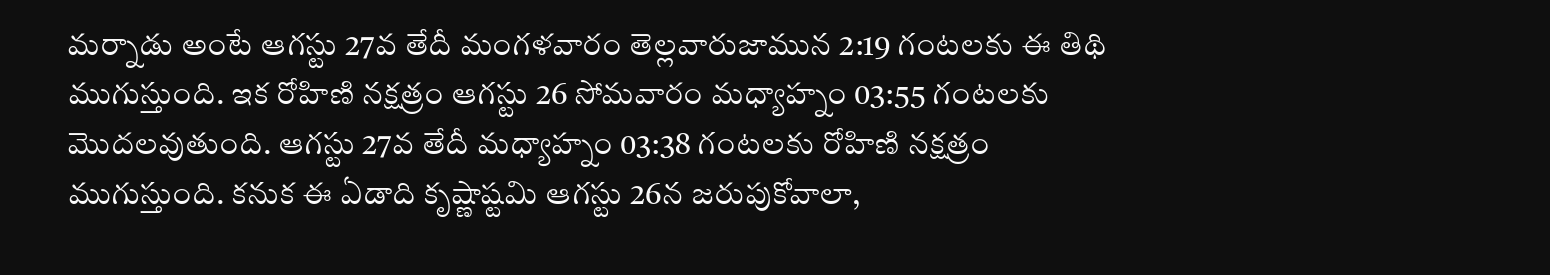మర్నాడు అంటే ఆగస్టు 27వ తేదీ మంగళవారం తెల్లవారుజామున 2:19 గంటలకు ఈ తిథి ముగుస్తుంది. ఇక రోహిణి నక్షత్రం ఆగస్టు 26 సోమవారం మధ్యాహ్నం 03:55 గంటలకు మొదలవుతుంది. ఆగస్టు 27వ తేదీ మధ్యాహ్నం 03:38 గంటలకు రోహిణి నక్షత్రం ముగుస్తుంది. కనుక ఈ ఏడాది కృష్ణాష్టమి ఆగస్టు 26న జరుపుకోవాలా,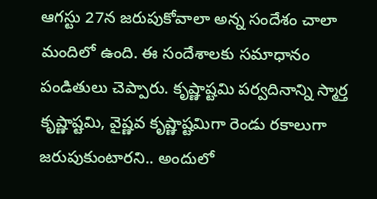ఆగస్టు 27న జరుపుకోవాలా అన్న సందేశం చాలా మందిలో ఉంది. ఈ సందేశాలకు సమాధానం పండితులు చెప్పారు. కృష్ణాష్టమి పర్వదినాన్ని స్మార్త కృష్ణాష్టమి, వైష్ణవ కృష్ణాష్టమిగా రెండు రకాలుగా జరుపుకుంటారని.. అందులో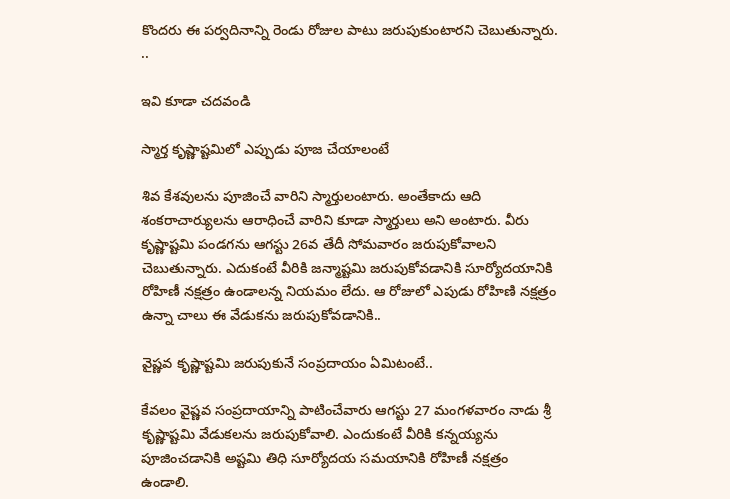కొందరు ఈ పర్వదినాన్ని రెండు రోజుల పాటు జరుపుకుంటారని చెబుతున్నారు. ..

ఇవి కూడా చదవండి

స్మార్త కృష్ణాష్టమిలో ఎప్పుడు పూజ చేయాలంటే

శివ కేశవులను పూజించే వారిని స్మార్తులంటారు. అంతేకాదు ఆది శంకరాచార్యులను ఆరాధించే వారిని కూడా స్మార్తులు అని అంటారు. వీరు కృష్ణాష్టమి పండగను ఆగస్టు 26వ తేదీ సోమవారం జరుపుకోవాలని చెబుతున్నారు. ఎదుకంటే వీరికి జన్మాష్టమి జరుపుకోవడానికి సూర్యోదయానికి రోహిణీ నక్షత్రం ఉండాలన్న నియమం లేదు. ఆ రోజులో ఎపుడు రోహిణి నక్షత్రం ఉన్నా చాలు ఈ వేడుకను జరుపుకోవడానికి..

వైష్ణవ కృష్ణాష్టమి జరుపుకునే సంప్రదాయం ఏమిటంటే..

కేవలం వైష్ణవ సంప్రదాయాన్ని పాటించేవారు ఆగస్టు 27 మంగళవారం నాడు శ్రీ కృష్ణాష్టమి వేడుకలను జరుపుకోవాలి. ఎందుకంటే వీరికి కన్నయ్యను పూజించడానికి అష్టమి తిధి సూర్యోదయ సమయానికి రోహిణీ నక్షత్రం ఉండాలి.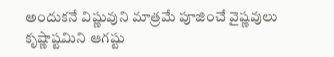అందుకనే విష్ణువుని మాత్రమే పూజించే వైష్ణవులు కృష్ణాష్టమిని ఆగష్టు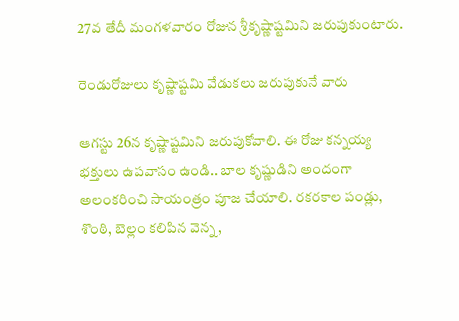27వ తేదీ మంగళవారం రోజున శ్రీకృష్ణాష్టమిని జరుపుకుంటారు.

రెండురోజులు కృష్ణాష్టమి వేడుకలు జరుపుకునే వారు

ఆగస్టు 26న కృష్ణాష్టమిని జరుపుకోవాలి. ఈ రోజు కన్నయ్య భక్తులు ఉపవాసం ఉండి.. బాల కృష్ణుడిని అందంగా అలంకరించి సాయంత్రం పూజ చేయాలి. రకరకాల పండ్లు, శొంఠి, బెల్లం కలిపిన వెన్న,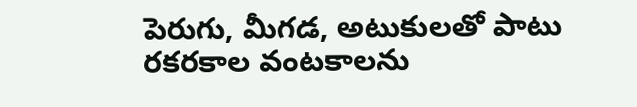పెరుగు, మీగడ, అటుకులతో పాటు రకరకాల వంటకాలను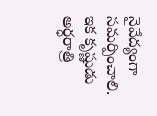నైవేద్యంగా సమర్పించాలి. ఇక కృష్ణుడు అర్ధరాత్రి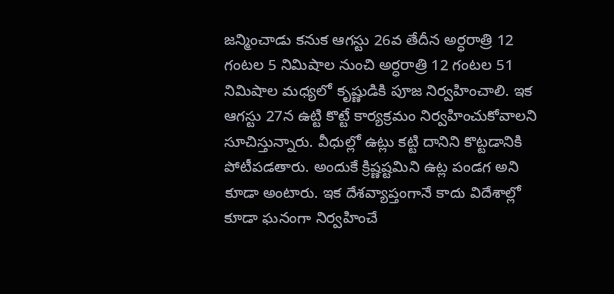జన్మించాడు కనుక ఆగస్టు 26వ తేదీన అర్ధరాత్రి 12 గంటల 5 నిమిషాల నుంచి అర్ధరాత్రి 12 గంటల 51 నిమిషాల మధ్యలో కృష్ణుడికి పూజ నిర్వహించాలి. ఇక ఆగస్టు 27న ఉట్టి కొట్టే కార్యక్రమం నిర్వహించుకోవాలని సూచిస్తున్నారు. వీధుల్లో ఉట్లు కట్టి దానిని కొట్టడానికి పోటీపడతారు. అందుకే క్రిష్ణష్టమిని ఉట్ల పండగ అని కూడా అంటారు. ఇక దేశవ్యాప్తంగానే కాదు విదేశాల్లో కూడా ఘనంగా నిర్వహించే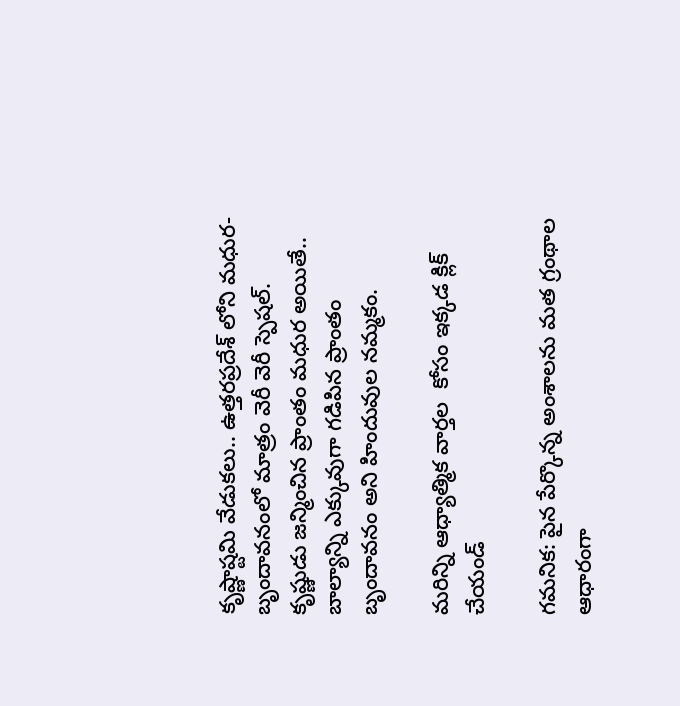కృష్ణాష్టమి వేడుకలు.. ఉత్తరప్రదేశ్ లోని మధుర-బృందావనంలో మాత్రం వెరీ వెరీ స్పెషల్. కృష్ణుడు జన్మించిన ప్రాంతం మధుర అయితే.. బాల్యాన్ని ఎక్కువుగా గడిపిన ప్రాంతం బృందావనం అని హిందువుల నమ్మకం.

మరిన్ని ఆధ్యాత్మిక వార్తల  కోసం ఇక్కడ క్లిక్ చేయండ్

గమనిక: పైన పేర్కొన్న అంశాలను మత గ్రంథాల ఆధారంగా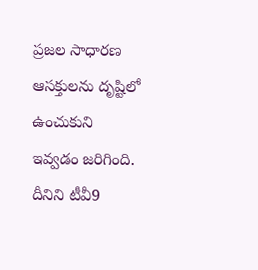ప్రజల సాధారణ ఆసక్తులను దృష్టిలో ఉంచుకుని ఇవ్వడం జరిగింది. దీనిని టీవీ9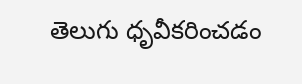తెలుగు ధృవీకరించడం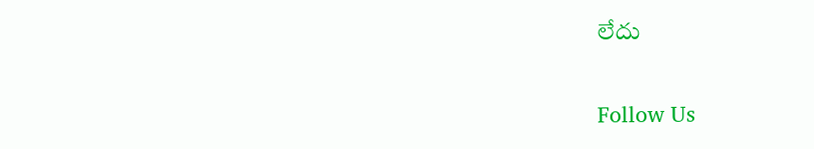లేదు

Follow Us